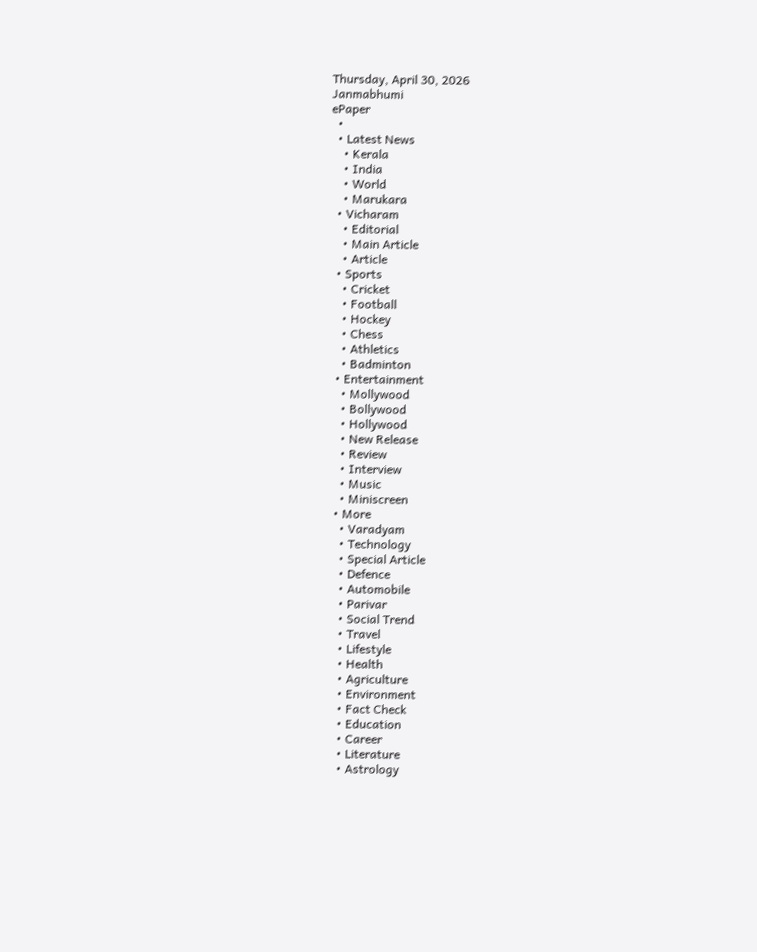Thursday, April 30, 2026
Janmabhumi
ePaper
  •
  • Latest News
    • Kerala
    • India
    • World
    • Marukara
  • Vicharam
    • Editorial
    • Main Article
    • Article
  • Sports
    • Cricket
    • Football
    • Hockey
    • Chess
    • Athletics
    • Badminton
  • Entertainment
    • Mollywood
    • Bollywood
    • Hollywood
    • New Release
    • Review
    • Interview
    • Music
    • Miniscreen
  • More
    • Varadyam
    • Technology
    • Special Article
    • Defence
    • Automobile
    • Parivar
    • Social Trend
    • Travel
    • Lifestyle
    • Health
    • Agriculture
    • Environment
    • Fact Check
    • Education
    • Career
    • Literature
    • Astrology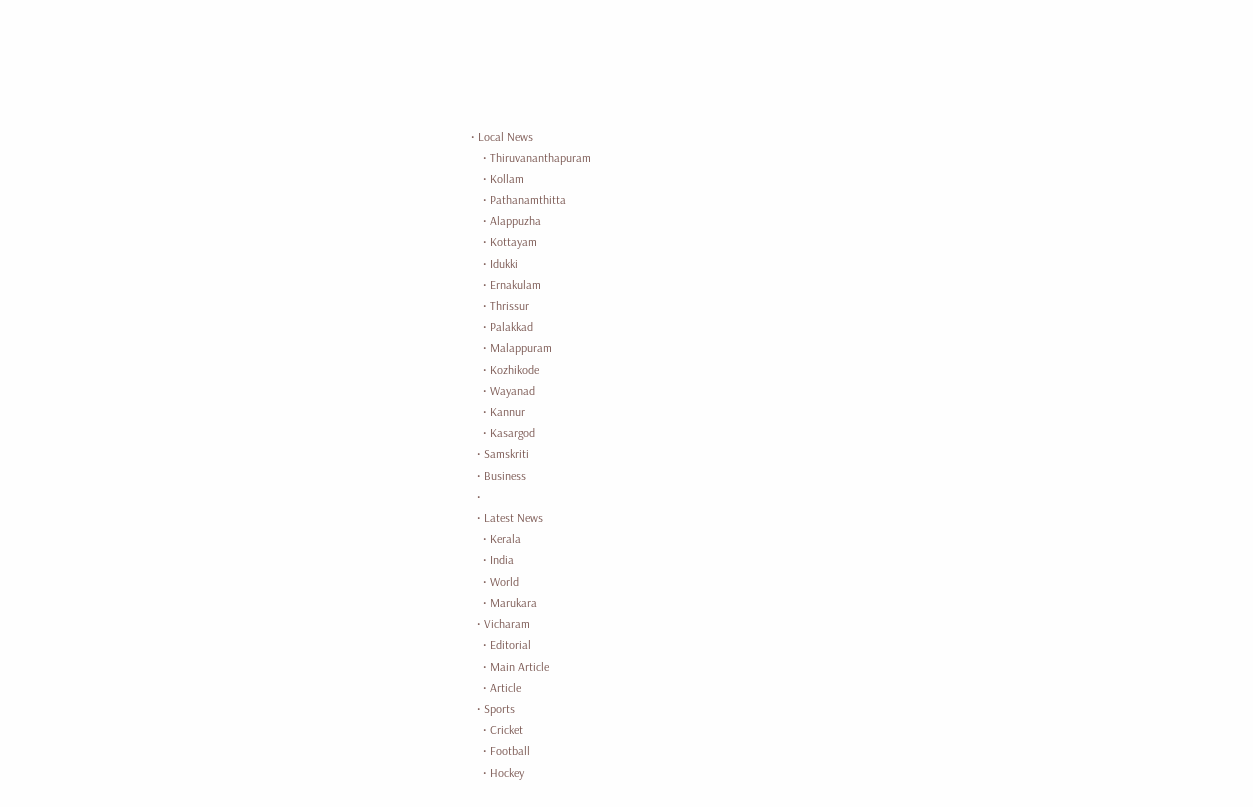• Local News
    • Thiruvananthapuram
    • Kollam
    • Pathanamthitta
    • Alappuzha
    • Kottayam
    • Idukki
    • Ernakulam
    • Thrissur
    • Palakkad
    • Malappuram
    • Kozhikode
    • Wayanad
    • Kannur
    • Kasargod
  • Samskriti
  • Business
  •
  • Latest News
    • Kerala
    • India
    • World
    • Marukara
  • Vicharam
    • Editorial
    • Main Article
    • Article
  • Sports
    • Cricket
    • Football
    • Hockey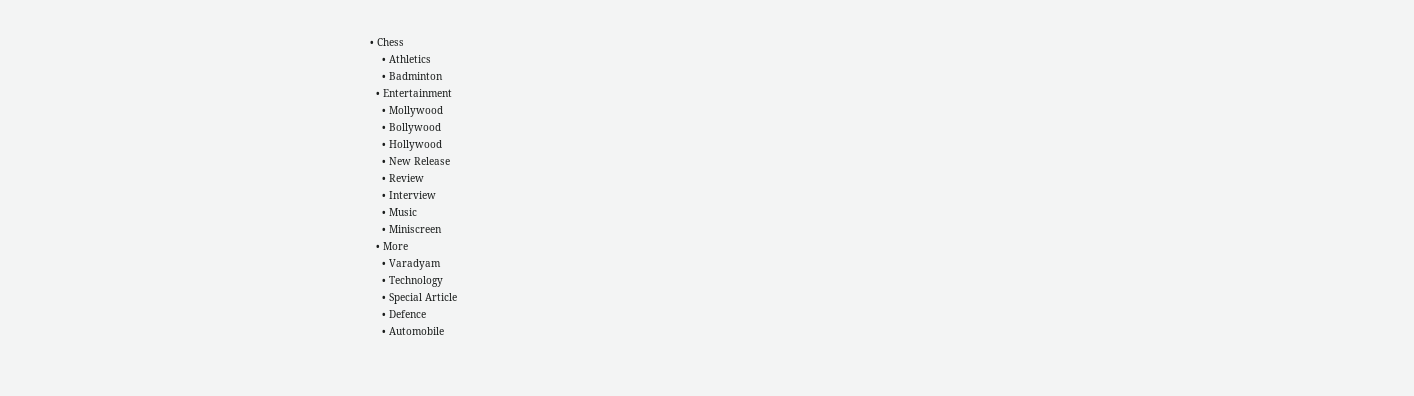• Chess
    • Athletics
    • Badminton
  • Entertainment
    • Mollywood
    • Bollywood
    • Hollywood
    • New Release
    • Review
    • Interview
    • Music
    • Miniscreen
  • More
    • Varadyam
    • Technology
    • Special Article
    • Defence
    • Automobile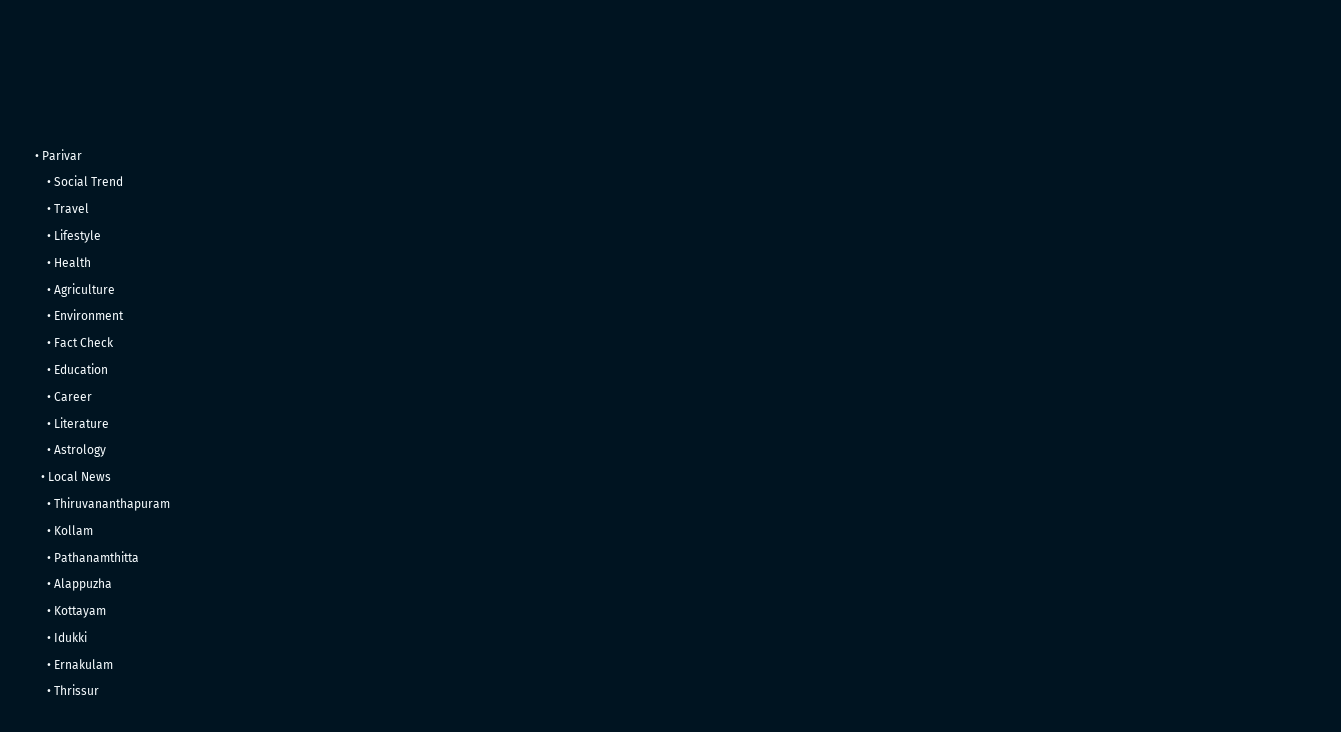• Parivar
    • Social Trend
    • Travel
    • Lifestyle
    • Health
    • Agriculture
    • Environment
    • Fact Check
    • Education
    • Career
    • Literature
    • Astrology
  • Local News
    • Thiruvananthapuram
    • Kollam
    • Pathanamthitta
    • Alappuzha
    • Kottayam
    • Idukki
    • Ernakulam
    • Thrissur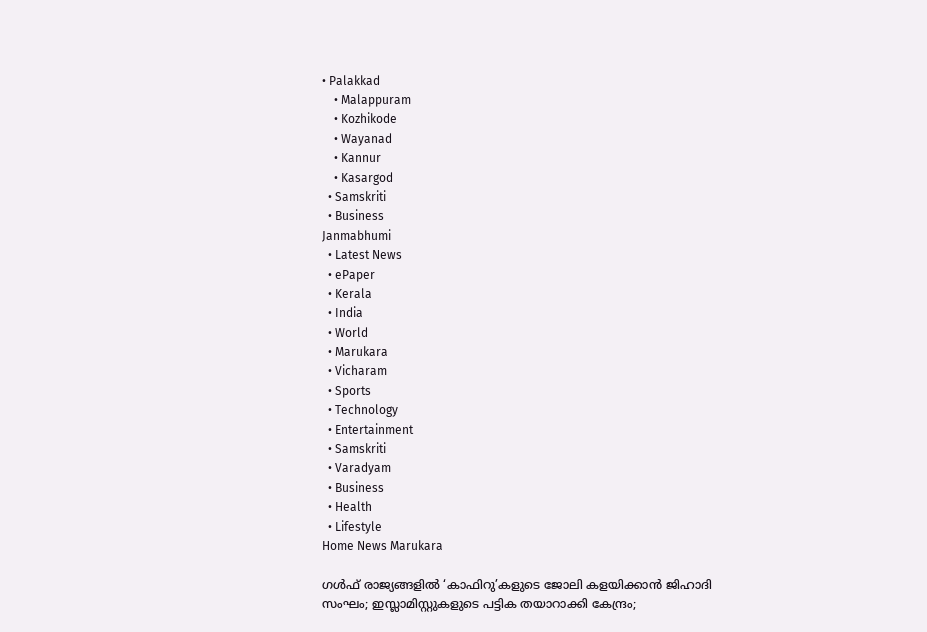• Palakkad
    • Malappuram
    • Kozhikode
    • Wayanad
    • Kannur
    • Kasargod
  • Samskriti
  • Business
Janmabhumi
  • Latest News
  • ePaper
  • Kerala
  • India
  • World
  • Marukara
  • Vicharam
  • Sports
  • Technology
  • Entertainment
  • Samskriti
  • Varadyam
  • Business
  • Health
  • Lifestyle
Home News Marukara

ഗള്‍ഫ് രാജ്യങ്ങളില്‍ ‘കാഫിറു’കളുടെ ജോലി കളയിക്കാന്‍ ജിഹാദി സംഘം; ഇസ്ലാമിസ്റ്റുകളുടെ പട്ടിക തയാറാക്കി കേന്ദ്രം;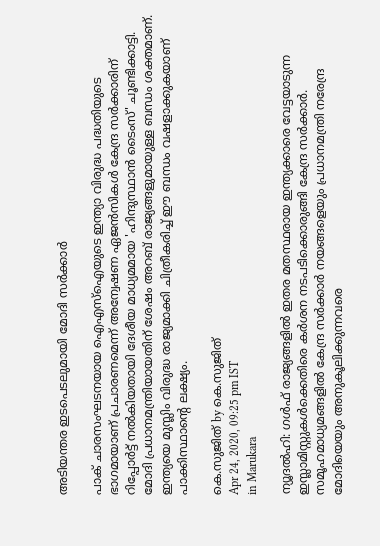അടിയന്തര ഇടപെടലുമായി മോദി സര്‍ക്കാര്‍

പാക് ചാരസംഘടനയായ ഐഎസ്‌ഐയുടെ ഇന്ത്യാ വിരുദ്ധ പദ്ധതിയുടെ ഭാഗമായാണ് പ്രചാരണമെന്ന് അന്വേഷണ ഏജന്‍സികള്‍ കേന്ദ്ര സര്‍ക്കാരിന് റിപ്പോര്‍ട്ട് നല്‍കിയതായി ദേശീയ മാധ്യമമായ 'ഹിന്ദുസ്ഥാന്‍ ടൈംസ്' ചൂണ്ടിക്കാട്ടി. മോദി പ്രധാനമന്ത്രിയായതിന് ശേഷം അറബ് രാജ്യങ്ങളുമായുള്ള ബന്ധം ശക്തമാണ്. ഇന്ത്യയെ മുസ്ലിം വിരുദ്ധ രാജ്യമാക്കി ചിത്രീകരിച്ച് ഈ ബന്ധം വഷളാക്കുകയാണ് പാക്കിസ്ഥാന്റെ ലക്ഷ്യം.

കെ.സുജിത് by കെ.സുജിത്
Apr 24, 2020, 09:25 pm IST
in Marukara

ന്യൂദല്‍ഹി: ഗള്‍ഫ് രാജ്യങ്ങളില്‍ ഇതര മതസ്ഥരായ ഇന്ത്യക്കാരെ വേട്ടയാടുന്ന ഇസ്ലാമിസ്റ്റുകള്‍ക്കെതിരെ കര്‍ശന നടപടിക്കൊരുങ്ങി കേന്ദ്ര സര്‍ക്കാര്‍. സമൂഹമാധ്യമങ്ങളില്‍ കേന്ദ്ര സര്‍ക്കാര്‍ നയങ്ങളെയും പ്രധാനമന്ത്രി നരേന്ദ്ര മോദിയെയും അനുകൂലിക്കുന്നവരെ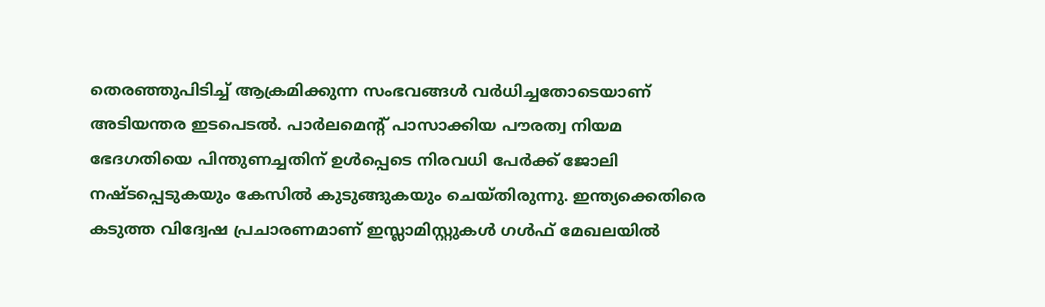തെരഞ്ഞുപിടിച്ച് ആക്രമിക്കുന്ന സംഭവങ്ങള്‍ വര്‍ധിച്ചതോടെയാണ് അടിയന്തര ഇടപെടല്‍. പാര്‍ലമെന്റ് പാസാക്കിയ പൗരത്വ നിയമ ഭേദഗതിയെ പിന്തുണച്ചതിന് ഉള്‍പ്പെടെ നിരവധി പേര്‍ക്ക് ജോലി നഷ്ടപ്പെടുകയും കേസില്‍ കുടുങ്ങുകയും ചെയ്തിരുന്നു. ഇന്ത്യക്കെതിരെ കടുത്ത വിദ്വേഷ പ്രചാരണമാണ് ഇസ്ലാമിസ്റ്റുകള്‍ ഗള്‍ഫ് മേഖലയില്‍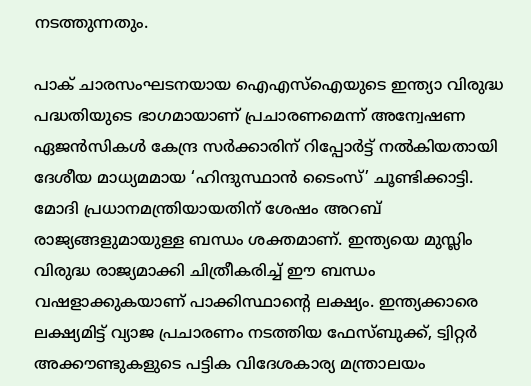നടത്തുന്നതും.

പാക് ചാരസംഘടനയായ ഐഎസ്‌ഐയുടെ ഇന്ത്യാ വിരുദ്ധ പദ്ധതിയുടെ ഭാഗമായാണ് പ്രചാരണമെന്ന് അന്വേഷണ ഏജന്‍സികള്‍ കേന്ദ്ര സര്‍ക്കാരിന് റിപ്പോര്‍ട്ട് നല്‍കിയതായി ദേശീയ മാധ്യമമായ ‘ഹിന്ദുസ്ഥാന്‍ ടൈംസ്’ ചൂണ്ടിക്കാട്ടി. മോദി പ്രധാനമന്ത്രിയായതിന് ശേഷം അറബ് രാജ്യങ്ങളുമായുള്ള ബന്ധം ശക്തമാണ്. ഇന്ത്യയെ മുസ്ലിം വിരുദ്ധ രാജ്യമാക്കി ചിത്രീകരിച്ച് ഈ ബന്ധം വഷളാക്കുകയാണ് പാക്കിസ്ഥാന്റെ ലക്ഷ്യം. ഇന്ത്യക്കാരെ ലക്ഷ്യമിട്ട് വ്യാജ പ്രചാരണം നടത്തിയ ഫേസ്ബുക്ക്, ട്വിറ്റര്‍ അക്കൗണ്ടുകളുടെ പട്ടിക വിദേശകാര്യ മന്ത്രാലയം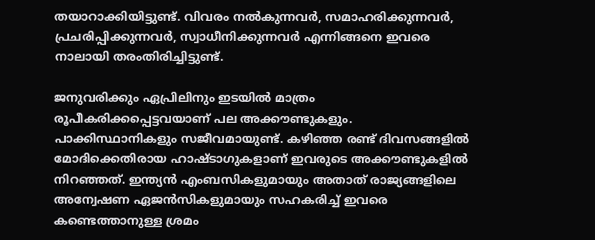തയാറാക്കിയിട്ടുണ്ട്. വിവരം നല്‍കുന്നവര്‍, സമാഹരിക്കുന്നവര്‍, പ്രചരിപ്പിക്കുന്നവര്‍, സ്വാധീനിക്കുന്നവര്‍ എന്നിങ്ങനെ ഇവരെ നാലായി തരംതിരിച്ചിട്ടുണ്ട്.

ജനുവരിക്കും ഏപ്രിലിനും ഇടയില്‍ മാത്രം രൂപീകരിക്കപ്പെട്ടവയാണ് പല അക്കൗണ്ടുകളും. പാക്കിസ്ഥാനികളും സജീവമായുണ്ട്. കഴിഞ്ഞ രണ്ട് ദിവസങ്ങളില്‍ മോദിക്കെതിരായ ഹാഷ്ടാഗുകളാണ് ഇവരുടെ അക്കൗണ്ടുകളില്‍ നിറഞ്ഞത്. ഇന്ത്യന്‍ എംബസികളുമായും അതാത് രാജ്യങ്ങളിലെ അന്വേഷണ ഏജന്‍സികളുമായും സഹകരിച്ച് ഇവരെ കണ്ടെത്താനുള്ള ശ്രമം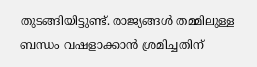തുടങ്ങിയിട്ടുണ്ട്. രാജ്യങ്ങള്‍ തമ്മിലുള്ള ബന്ധം വഷളാക്കാന്‍ ശ്രമിച്ചതിന്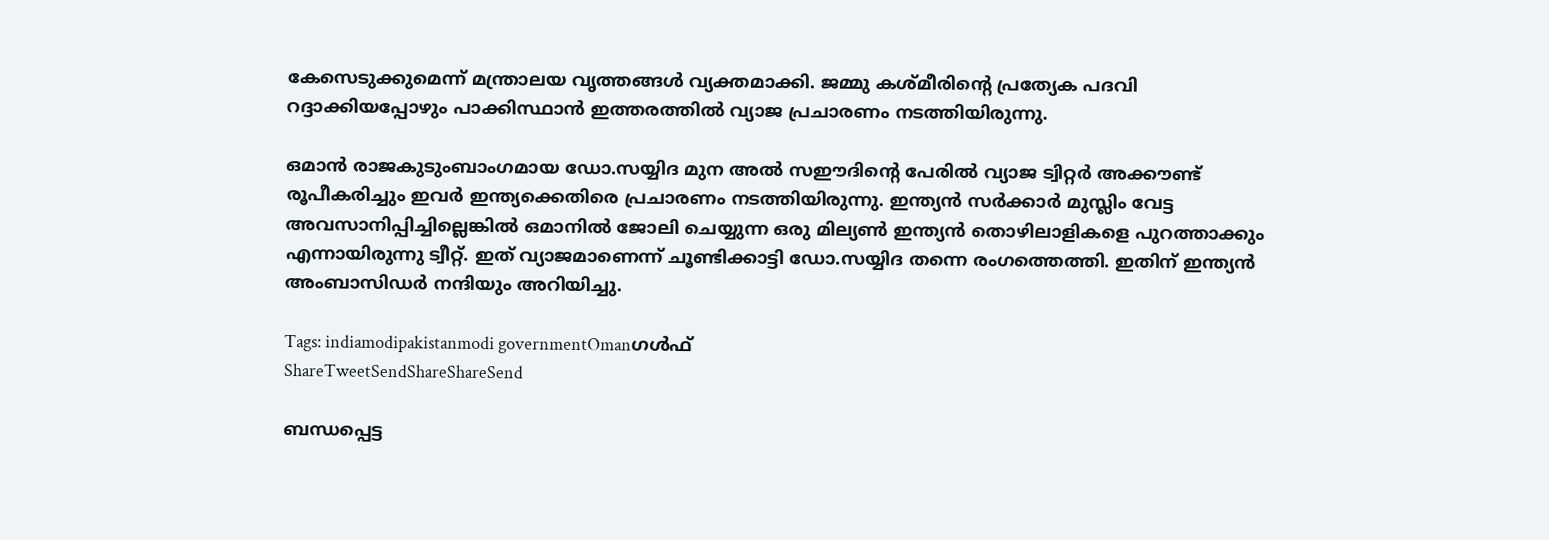കേസെടുക്കുമെന്ന് മന്ത്രാലയ വൃത്തങ്ങള്‍ വ്യക്തമാക്കി. ജമ്മു കശ്മീരിന്റെ പ്രത്യേക പദവി റദ്ദാക്കിയപ്പോഴും പാക്കിസ്ഥാന്‍ ഇത്തരത്തില്‍ വ്യാജ പ്രചാരണം നടത്തിയിരുന്നു.

ഒമാന്‍ രാജകുടുംബാംഗമായ ഡോ.സയ്യിദ മുന അല്‍ സഈദിന്റെ പേരില്‍ വ്യാജ ട്വിറ്റര്‍ അക്കൗണ്ട് രൂപീകരിച്ചും ഇവര്‍ ഇന്ത്യക്കെതിരെ പ്രചാരണം നടത്തിയിരുന്നു. ഇന്ത്യന്‍ സര്‍ക്കാര്‍ മുസ്ലിം വേട്ട അവസാനിപ്പിച്ചില്ലെങ്കില്‍ ഒമാനില്‍ ജോലി ചെയ്യുന്ന ഒരു മില്യണ്‍ ഇന്ത്യന്‍ തൊഴിലാളികളെ പുറത്താക്കും എന്നായിരുന്നു ട്വീറ്റ്. ഇത് വ്യാജമാണെന്ന് ചൂണ്ടിക്കാട്ടി ഡോ.സയ്യിദ തന്നെ രംഗത്തെത്തി. ഇതിന് ഇന്ത്യന്‍ അംബാസിഡര്‍ നന്ദിയും അറിയിച്ചു.

Tags: indiamodipakistanmodi governmentOmanഗള്‍ഫ്
ShareTweetSendShareShareSend

ബന്ധപ്പെട്ട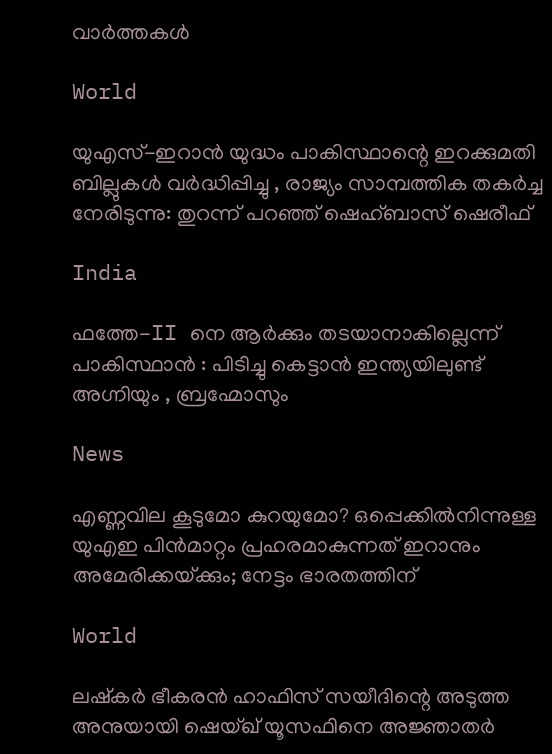വാര്‍ത്തകള്‍

World

യുഎസ്-ഇറാൻ യുദ്ധം പാകിസ്ഥാന്റെ ഇറക്കുമതി ബില്ലുകൾ വർദ്ധിപ്പിച്ചു , രാജ്യം സാമ്പത്തിക തകർച്ച നേരിടുന്നു: തുറന്ന് പറഞ്ഞ് ഷെഹ്ബാസ് ഷെരീഫ്

India

ഫത്തേ-II നെ ആർക്കും തടയാനാകില്ലെന്ന് പാകിസ്ഥാൻ : പിടിച്ചു കെട്ടാൻ ഇന്ത്യയിലുണ്ട് അഗ്നിയും , ബ്രഹ്മോസും

News

എണ്ണവില കൂടുമോ കുറയുമോ? ഒപ്പെക്കിൽനിന്നുള്ള യുഎഇ പിൻമാറ്റം പ്രഹരമാകുന്നത് ഇറാനും അമേരിക്കയ്‌ക്കും; നേട്ടം ഭാരതത്തിന്

World

ലഷ്കർ ഭീകരൻ ഹാഫിസ് സയീദിന്റെ അടുത്ത അനുയായി ഷെയ്ഖ് യൂസഫിനെ അജ്ഞാതർ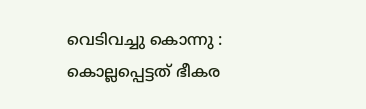വെടിവച്ചു കൊന്നു : കൊല്ലപ്പെട്ടത് ഭീകര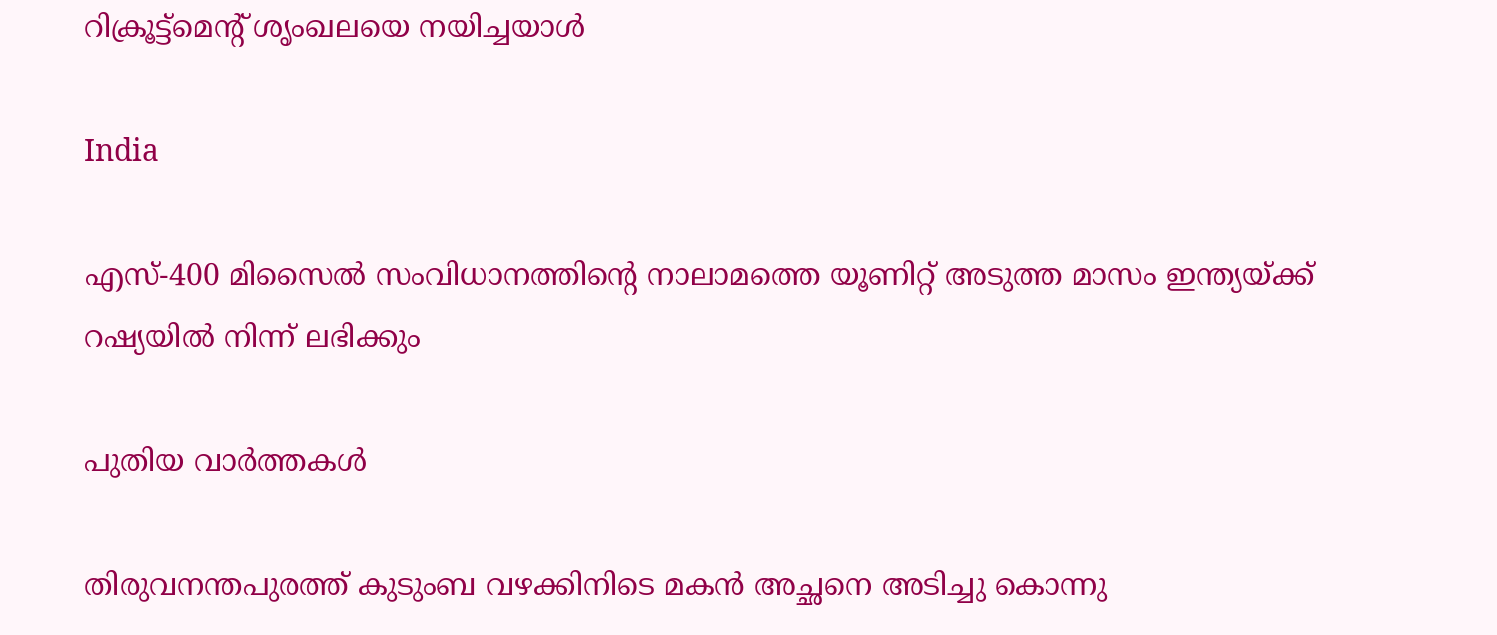റിക്രൂട്ട്മെന്റ് ശൃംഖലയെ നയിച്ചയാൾ

India

എസ്-400 മിസൈൽ സംവിധാനത്തിന്റെ നാലാമത്തെ യൂണിറ്റ് അടുത്ത മാസം ഇന്ത്യയ്‌ക്ക് റഷ്യയിൽ നിന്ന് ലഭിക്കും

പുതിയ വാര്‍ത്തകള്‍

തിരുവനന്തപുരത്ത് കുടുംബ വഴക്കിനിടെ മകൻ അച്ഛനെ അടിച്ചു കൊന്നു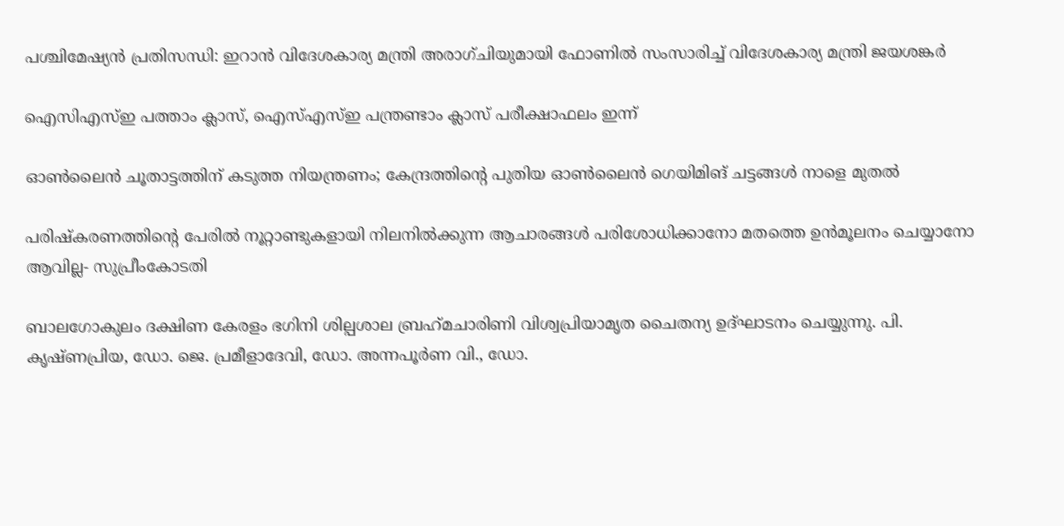പശ്ചിമേഷ്യൻ പ്രതിസന്ധി: ഇറാൻ വിദേശകാര്യ മന്ത്രി അരാഗ്ചിയുമായി ഫോണിൽ സംസാരിച്ച് വിദേശകാര്യ മന്ത്രി ജയശങ്കർ

ഐസിഎസ്ഇ പത്താം ക്ലാസ്, ഐസ്എസ്ഇ പന്ത്രണ്ടാം ക്ലാസ് പരീക്ഷാഫലം ഇന്ന്

ഓൺലൈൻ ചൂതാട്ടത്തിന് കടുത്ത നിയന്ത്രണം; കേന്ദ്രത്തിന്റെ പുതിയ ഓൺലൈൻ ഗെയിമിങ് ചട്ടങ്ങൾ നാളെ മുതൽ

പരിഷ്കരണത്തിന്റെ പേരിൽ നൂറ്റാണ്ടുകളായി നിലനിൽക്കുന്ന ആചാരങ്ങൾ പരിശോധിക്കാനോ മതത്തെ ഉൻമൂലനം ചെയ്യാനോ ആവില്ല- സുപ്രീംകോടതി

ബാലഗോകുലം ദക്ഷിണ കേരളം ഭഗിനി ശില്പശാല ബ്രഹ്‌മചാരിണി വിശ്വപ്രിയാമൃത ചൈതന്യ ഉദ്ഘാടനം ചെയ്യുന്നു. പി. കൃഷ്ണപ്രിയ, ഡോ. ജെ. പ്രമീളാദേവി, ഡോ. അന്നപൂര്‍ണ വി., ഡോ.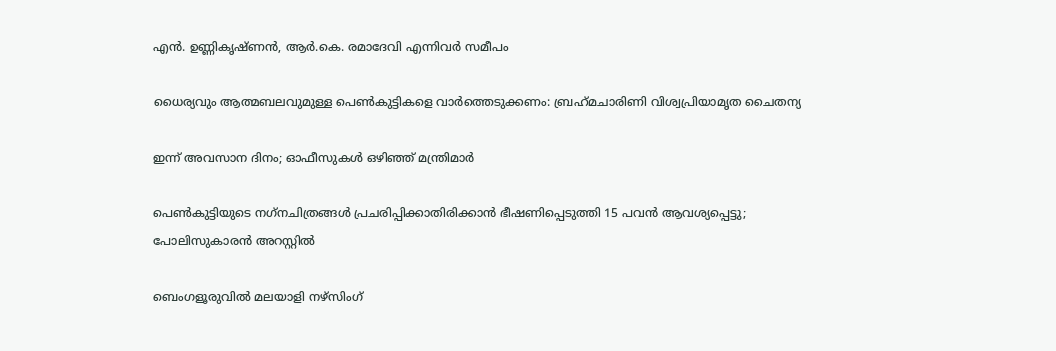എന്‍. ഉണ്ണികൃഷ്ണന്‍, ആര്‍.കെ. രമാദേവി എന്നിവര്‍ സമീപം

ധൈര്യവും ആത്മബലവുമുള്ള പെണ്‍കുട്ടികളെ വാര്‍ത്തെടുക്കണം: ബ്രഹ്‌മചാരിണി വിശ്വപ്രിയാമൃത ചൈതന്യ

ഇന്ന് അവസാന ദിനം; ഓഫീസുകള്‍ ഒഴിഞ്ഞ് മന്ത്രിമാര്‍

പെണ്‍കുട്ടിയുടെ നഗ്‌നചിത്രങ്ങള്‍ പ്രചരിപ്പിക്കാതിരിക്കാൻ ഭീഷണിപ്പെടുത്തി 15 പവന്‍ ആവശ്യപ്പെട്ടു; പോലിസുകാരന്‍ അറസ്റ്റില്‍

ബെംഗളൂരുവിൽ മലയാളി നഴ്‌സിംഗ്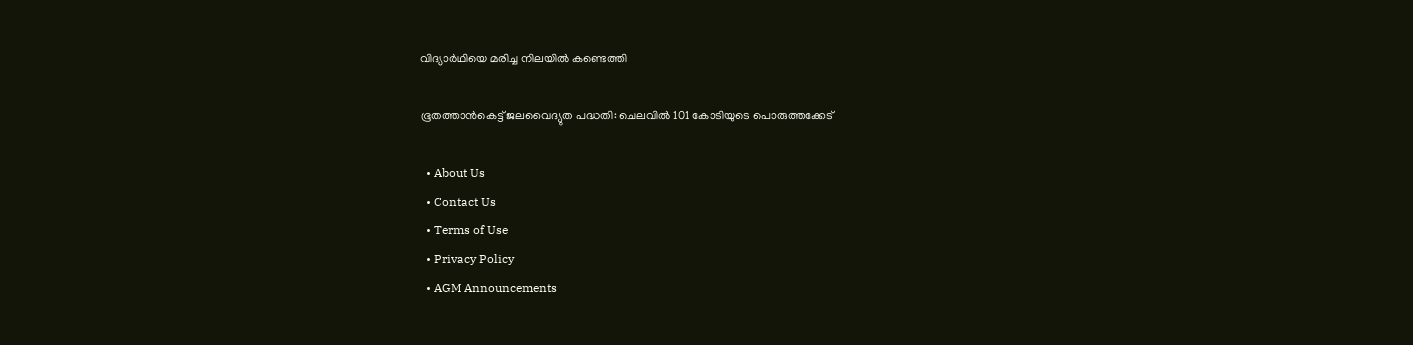വിദ്യാർഥിയെ മരിച്ച നിലയിൽ കണ്ടെത്തി

ഭൂതത്താന്‍കെട്ട് ജലവൈദ്യുത പദ്ധതി: ചെലവില്‍ 101 കോടിയുടെ പൊരുത്തക്കേട്

  • About Us
  • Contact Us
  • Terms of Use
  • Privacy Policy
  • AGM Announcements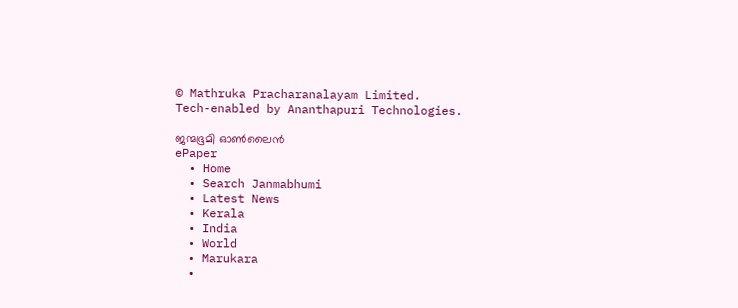© Mathruka Pracharanalayam Limited.
Tech-enabled by Ananthapuri Technologies.

ജന്മഭൂമി ഓണ്‍ലൈന്‍
ePaper
  • Home
  • Search Janmabhumi
  • Latest News
  • Kerala
  • India
  • World
  • Marukara
  •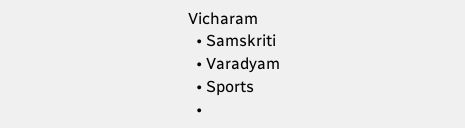Vicharam
  • Samskriti
  • Varadyam
  • Sports
  •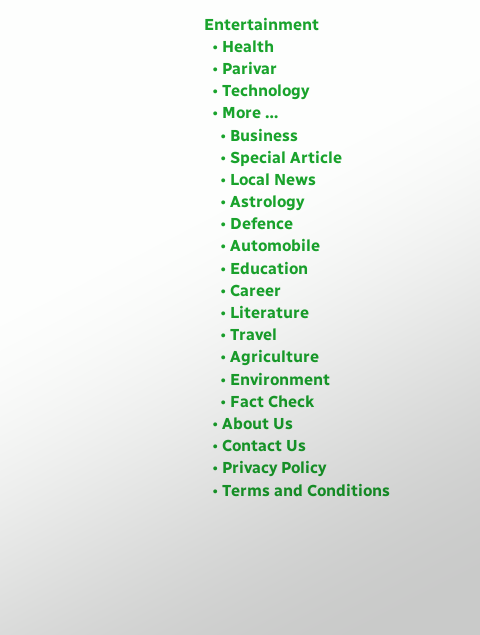Entertainment
  • Health
  • Parivar
  • Technology
  • More …
    • Business
    • Special Article
    • Local News
    • Astrology
    • Defence
    • Automobile
    • Education
    • Career
    • Literature
    • Travel
    • Agriculture
    • Environment
    • Fact Check
  • About Us
  • Contact Us
  • Privacy Policy
  • Terms and Conditions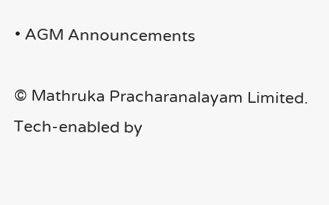• AGM Announcements

© Mathruka Pracharanalayam Limited.
Tech-enabled by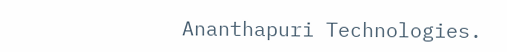Ananthapuri Technologies.